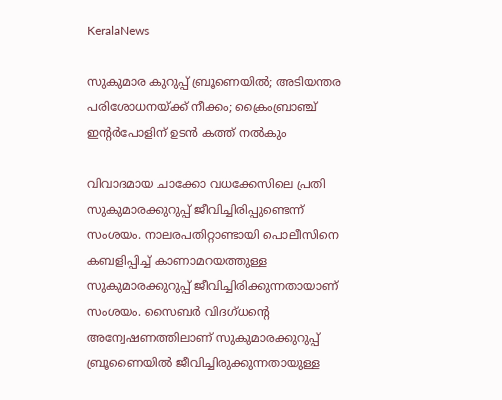KeralaNews

സുകുമാര കുറുപ്പ് ബ്രൂണെയിൽ; അടിയന്തര പരിശോധനയ്ക്ക് നീക്കം; ക്രൈംബ്രാഞ്ച് ഇന്റർപോളിന് ഉടൻ കത്ത് നൽകും

വിവാദമായ ചാക്കോ വധക്കേസിലെ പ്രതി സുകുമാരക്കുറുപ്പ് ജീവിച്ചിരിപ്പുണ്ടെന്ന് സംശയം. നാലരപതിറ്റാണ്ടായി പൊലീസിനെ കബളിപ്പിച്ച് കാണാമറയത്തുള്ള സുകുമാരക്കുറുപ്പ് ജീവിച്ചിരിക്കുന്നതായാണ് സംശയം. സൈബര്‍ വിദഗ്ധന്റെ അന്വേഷണത്തിലാണ് സുകുമാരക്കുറുപ്പ് ബ്രൂണൈയില്‍ ജീവിച്ചിരുക്കുന്നതായുള്ള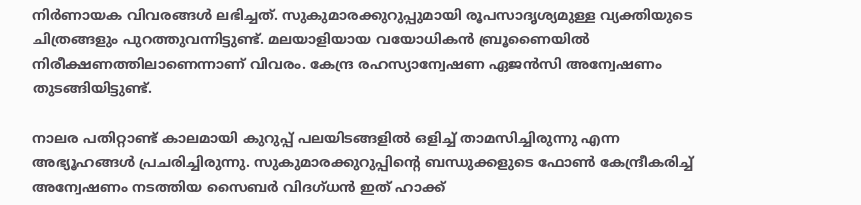നിര്‍ണായക വിവരങ്ങള്‍ ലഭിച്ചത്. സുകുമാരക്കുറുപ്പുമായി രൂപസാദൃശ്യമുള്ള വ്യക്തിയുടെ ചിത്രങ്ങളും പുറത്തുവന്നിട്ടുണ്ട്. മലയാളിയായ വയോധികന്‍ ബ്രൂണൈയില്‍ നിരീക്ഷണത്തിലാണെന്നാണ് വിവരം. കേന്ദ്ര രഹസ്യാന്വേഷണ ഏജന്‍സി അന്വേഷണം തുടങ്ങിയിട്ടുണ്ട്.

നാലര പതിറ്റാണ്ട് കാലമായി കുറുപ്പ് പലയിടങ്ങളില്‍ ഒളിച്ച് താമസിച്ചിരുന്നു എന്ന അഭ്യൂഹങ്ങള്‍ പ്രചരിച്ചിരുന്നു. സുകുമാരക്കുറുപ്പിന്റെ ബന്ധുക്കളുടെ ഫോണ്‍ കേന്ദ്രീകരിച്ച് അന്വേഷണം നടത്തിയ സൈബര്‍ വിദഗ്ധന്‍ ഇത് ഹാക്ക്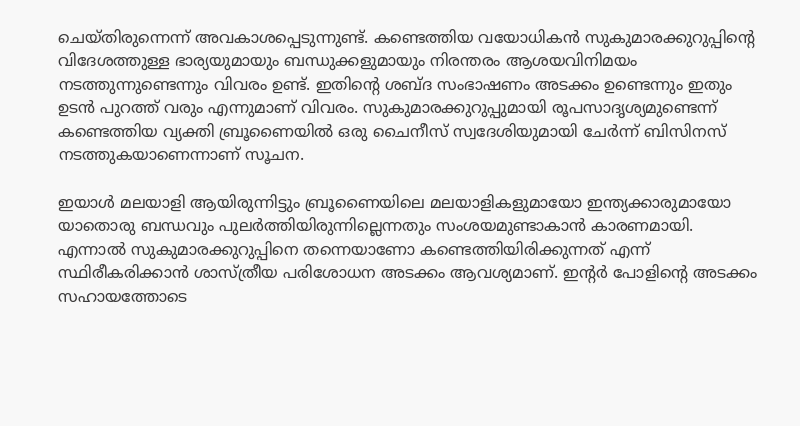ചെയ്തിരുന്നെന്ന് അവകാശപ്പെടുന്നുണ്ട്. കണ്ടെത്തിയ വയോധികന്‍ സുകുമാരക്കുറുപ്പിന്റെ വിദേശത്തുള്ള ഭാര്യയുമായും ബന്ധുക്കളുമായും നിരന്തരം ആശയവിനിമയം നടത്തുന്നുണ്ടെന്നും വിവരം ഉണ്ട്. ഇതിന്റെ ശബ്ദ സംഭാഷണം അടക്കം ഉണ്ടെന്നും ഇതും ഉടന്‍ പുറത്ത് വരും എന്നുമാണ് വിവരം. സുകുമാരക്കുറുപ്പുമായി രൂപസാദൃശ്യമുണ്ടെന്ന് കണ്ടെത്തിയ വ്യക്തി ബ്രൂണൈയില്‍ ഒരു ചൈനീസ് സ്വദേശിയുമായി ചേര്‍ന്ന് ബിസിനസ് നടത്തുകയാണെന്നാണ് സൂചന.

ഇയാള്‍ മലയാളി ആയിരുന്നിട്ടും ബ്രൂണൈയിലെ മലയാളികളുമായോ ഇന്ത്യക്കാരുമായോ യാതൊരു ബന്ധവും പുലര്‍ത്തിയിരുന്നില്ലെന്നതും സംശയമുണ്ടാകാന്‍ കാരണമായി. എന്നാല്‍ സുകുമാരക്കുറുപ്പിനെ തന്നെയാണോ കണ്ടെത്തിയിരിക്കുന്നത് എന്ന് സ്ഥിരീകരിക്കാന്‍ ശാസ്ത്രീയ പരിശോധന അടക്കം ആവശ്യമാണ്. ഇന്റര്‍ പോളിന്റെ അടക്കം സഹായത്തോടെ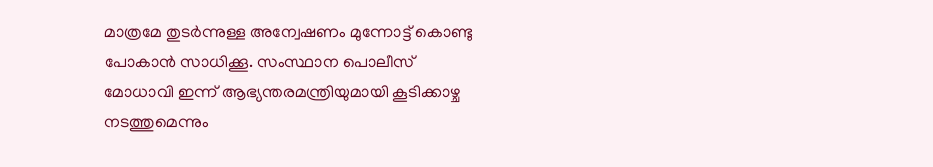മാത്രമേ തുടര്‍ന്നുള്ള അന്വേഷണം മുന്നോട്ട് കൊണ്ടു പോകാന്‍ സാധിക്കൂ. സംസ്ഥാന പൊലീസ് മോധാവി ഇന്ന് ആഭ്യന്തരമന്ത്രിയുമായി കൂടിക്കാഴ്ച നടത്തുമെന്നും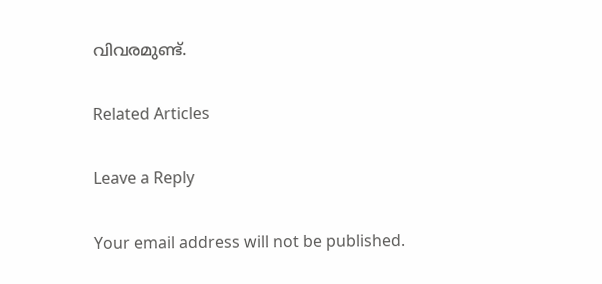വിവരമുണ്ട്.

Related Articles

Leave a Reply

Your email address will not be published.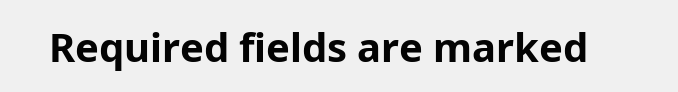Required fields are marked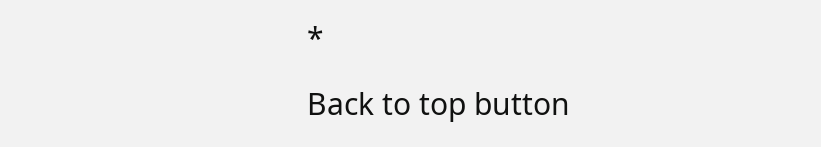*

Back to top button